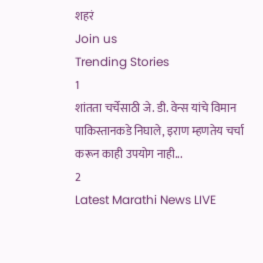शहरं
Join us
Trending Stories
1
शांतता चर्चेसाठी जे. डी. वेन्स यांचे विमान पाकिस्तानकडे निघाले, इराण म्हणतेय चर्चा करून काही उपयोग नाही...
2
Latest Marathi News LIVE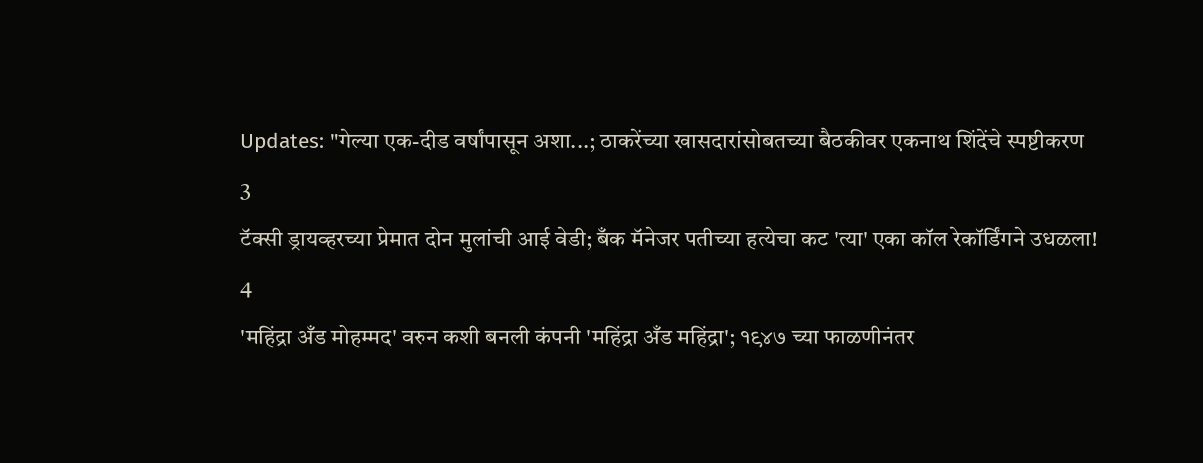Updates: "गेल्या एक-दीड वर्षांपासून अशा...; ठाकरेंच्या खासदारांसोबतच्या बैठकीवर एकनाथ शिंदेंचे स्पष्टीकरण
3
टॅक्सी ड्रायव्हरच्या प्रेमात दोन मुलांची आई वेडी; बँक मॅनेजर पतीच्या हत्येचा कट 'त्या' एका कॉल रेकॉर्डिंगने उधळला!
4
'महिंद्रा अँड मोहम्मद' वरुन कशी बनली कंपनी 'महिंद्रा अँड महिंद्रा'; १९४७ च्या फाळणीनंतर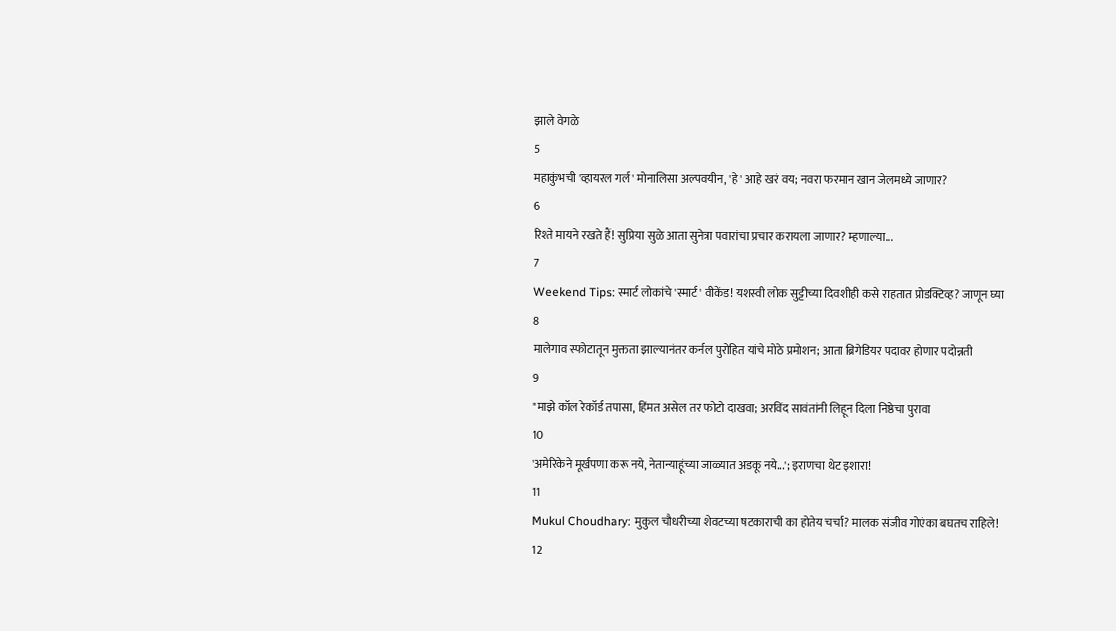झाले वेगळे
5
महाकुंभची 'व्हायरल गर्ल' मोनालिसा अल्पवयीन, 'हे' आहे खरं वय; नवरा फरमान खान जेलमध्ये जाणार?
6
रिश्ते मायने रखते हैं! सुप्रिया सुळे आता सुनेत्रा पवारांचा प्रचार करायला जाणार? म्हणाल्या...
7
Weekend Tips: स्मार्ट लोकांचे 'स्मार्ट' वीकेंड! यशस्वी लोक सुट्टीच्या दिवशीही कसे राहतात प्रोडक्टिव्ह? जाणून घ्या
8
मालेगाव स्फोटातून मुक्तता झाल्यानंतर कर्नल पुरोहित यांचे मोठे प्रमोशन; आता ब्रिगेडियर पदावर होणार पदोन्नती
9
"माझे कॉल रेकॉर्ड तपासा, हिंमत असेल तर फोटो दाखवा; अरविंद सावंतांनी लिहून दिला निष्ठेचा पुरावा
10
'अमेरिकेने मूर्खपणा करू नये, नेतान्याहूंच्या जाळ्यात अडकू नये...'; इराणचा थेट इशारा!
11
Mukul Choudhary: मुकुल चौधरीच्या शेवटच्या षटकाराची का होतेय चर्चा? मालक संजीव गोएंका बघतच राहिले!
12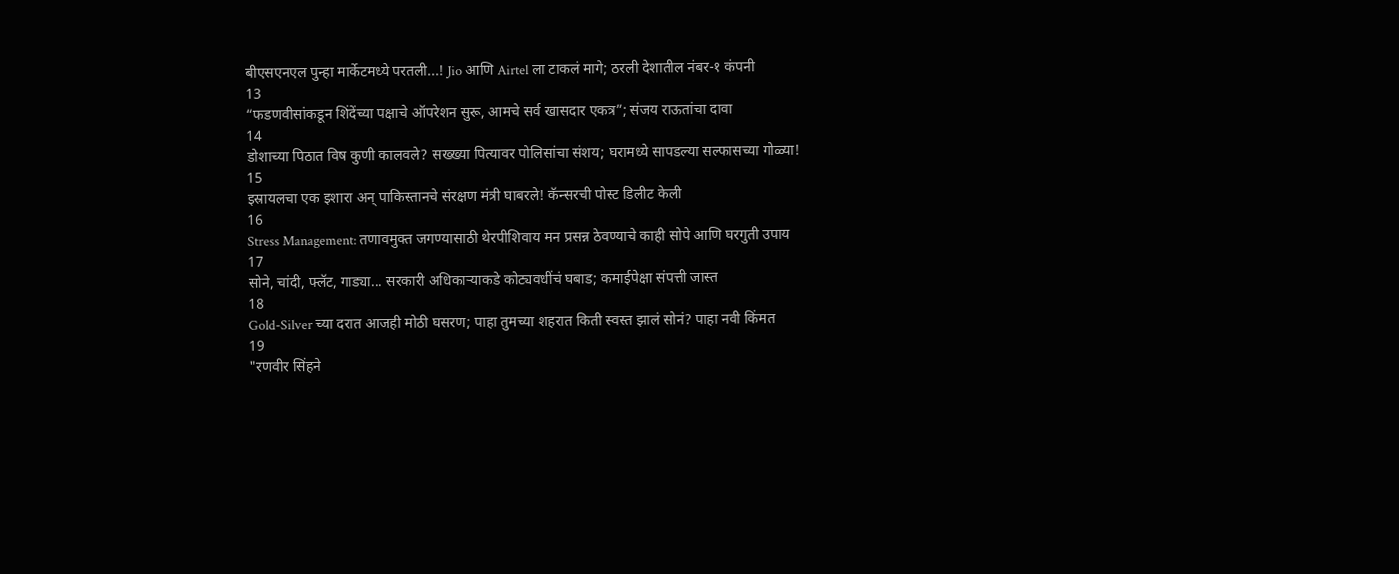बीएसएनएल पुन्हा मार्केटमध्ये परतली...! Jio आणि Airtel ला टाकलं मागे; ठरली देशातील नंबर-१ कंपनी
13
“फडणवीसांकडून शिंदेंच्या पक्षाचे ऑपरेशन सुरू, आमचे सर्व खासदार एकत्र”; संजय राऊतांचा दावा
14
डोशाच्या पिठात विष कुणी कालवले? सख्ख्या पित्यावर पोलिसांचा संशय; घरामध्ये सापडल्या सल्फासच्या गोळ्या!
15
इस्रायलचा एक इशारा अन् पाकिस्तानचे संरक्षण मंत्री घाबरले! कॅन्सरची पोस्ट डिलीट केली
16
Stress Management: तणावमुक्त जगण्यासाठी थेरपीशिवाय मन प्रसन्न ठेवण्याचे काही सोपे आणि घरगुती उपाय
17
सोने, चांदी, फ्लॅट, गाड्या... सरकारी अधिकाऱ्याकडे कोट्यवधींचं घबाड; कमाईपेक्षा संपत्ती जास्त
18
Gold-Silver च्या दरात आजही मोठी घसरण; पाहा तुमच्या शहरात किती स्वस्त झालं सोनं? पाहा नवी किंमत
19
"रणवीर सिंहने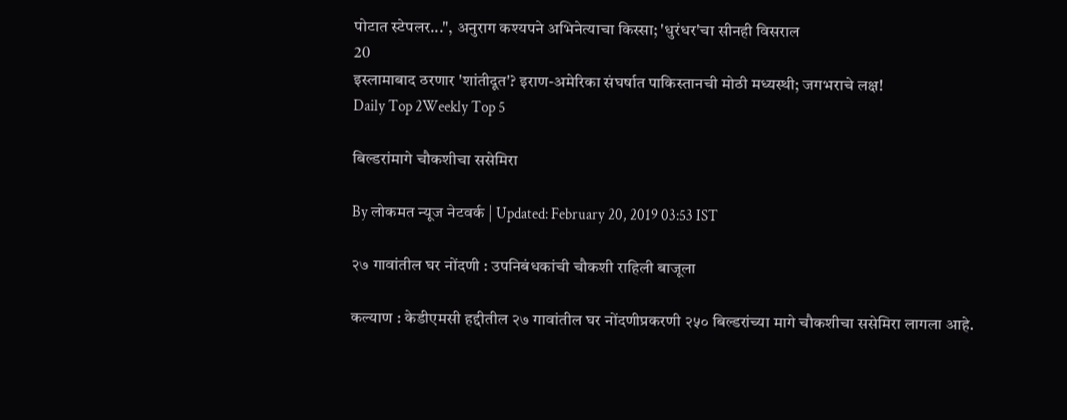पोटात स्टेपलर...", अनुराग कश्यपने अभिनेत्याचा किस्सा; 'धुरंधर'चा सीनही विसराल
20
इस्लामाबाद ठरणार 'शांतीदूत'? इराण-अमेरिका संघर्षात पाकिस्तानची मोठी मध्यस्थी; जगभराचे लक्ष!
Daily Top 2Weekly Top 5

बिल्डरांमागे चौकशीचा ससेमिरा

By लोकमत न्यूज नेटवर्क | Updated: February 20, 2019 03:53 IST

२७ गावांतील घर नोंदणी : उपनिबंधकांची चौकशी राहिली बाजूला

कल्याण : केडीएमसी हद्दीतील २७ गावांतील घर नोंदणीप्रकरणी २५० बिल्डरांच्या मागे चौकशीचा ससेमिरा लागला आहे.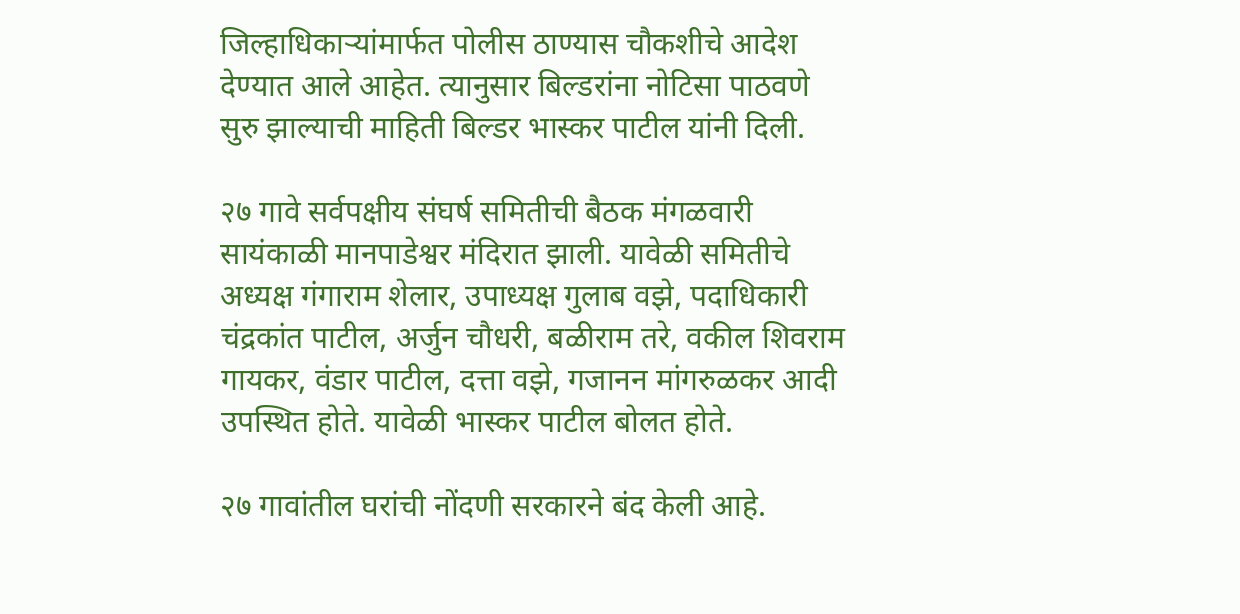जिल्हाधिकाऱ्यांमार्फत पोलीस ठाण्यास चौकशीचे आदेश देण्यात आले आहेत. त्यानुसार बिल्डरांना नोटिसा पाठवणे सुरु झाल्याची माहिती बिल्डर भास्कर पाटील यांनी दिली.

२७ गावे सर्वपक्षीय संघर्ष समितीची बैठक मंगळवारी सायंकाळी मानपाडेश्वर मंदिरात झाली. यावेळी समितीचे अध्यक्ष गंगाराम शेलार, उपाध्यक्ष गुलाब वझे, पदाधिकारी चंद्रकांत पाटील, अर्जुन चौधरी, बळीराम तरे, वकील शिवराम गायकर, वंडार पाटील, दत्ता वझे, गजानन मांगरुळकर आदी उपस्थित होते. यावेळी भास्कर पाटील बोलत होते.

२७ गावांतील घरांची नोंदणी सरकारने बंद केली आहे.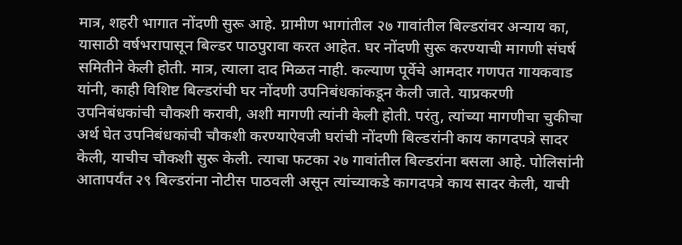मात्र, शहरी भागात नोंदणी सुरू आहे. ग्रामीण भागांतील २७ गावांतील बिल्डरांवर अन्याय का, यासाठी वर्षभरापासून बिल्डर पाठपुरावा करत आहेत. घर नोंदणी सुरू करण्याची मागणी संघर्ष समितीने केली होती. मात्र, त्याला दाद मिळत नाही. कल्याण पूर्वेचे आमदार गणपत गायकवाड यांनी, काही विशिष्ट बिल्डरांची घर नोंदणी उपनिबंधकांकडून केली जाते. याप्रकरणी उपनिबंधकांची चौकशी करावी, अशी मागणी त्यांनी केली होती. परंतु, त्यांच्या मागणीचा चुकीचा अर्थ घेत उपनिबंधकांची चौकशी करण्याऐवजी घरांची नोंदणी बिल्डरांनी काय कागदपत्रे सादर केली, याचीच चौकशी सुरू केली. त्याचा फटका २७ गावांतील बिल्डरांना बसला आहे. पोलिसांनी आतापर्यंत २९ बिल्डरांना नोटीस पाठवली असून त्यांच्याकडे कागदपत्रे काय सादर केली, याची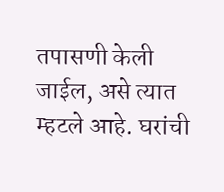तपासणी केली जाईल, असे त्यात म्हटले आहे. घरांची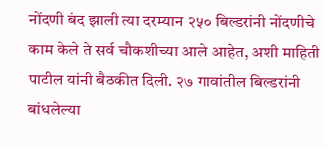नोंदणी बंद झाली त्या दरम्यान २५० बिल्डरांनी नोंदणीचे काम केले ते सर्व चौकशीच्या आले आहेत, अशी माहिती पाटील यांनी बैठकीत दिली. २७ गावांतील बिल्डरांनी बांधलेल्या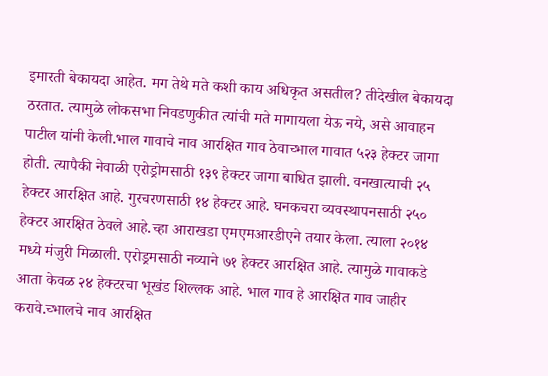इमारती बेकायदा आहेत. मग तेथे मते कशी काय अधिकृत असतील? तीदेखील बेकायदा ठरतात. त्यामुळे लोकसभा निवडणुकीत त्यांची मते मागायला येऊ नये, असे आवाहन पाटील यांनी केली.भाल गावाचे नाव आरक्षित गाव ठेवाच्भाल गावात ५२३ हेक्टर जागा होती. त्यापैकी नेवाळी एरोड्रोमसाठी १३९ हेक्टर जागा बाधित झाली. वनखात्याची २५ हेक्टर आरक्षित आहे. गुरचरणसाठी १४ हेक्टर आहे. घनकचरा व्यवस्थापनसाठी २५० हेक्टर आरक्षित ठेवले आहे.च्हा आराखडा एमएमआरडीएने तयार केला. त्याला २०१४ मध्ये मंजुरी मिळाली. एरोड्रमसाठी नव्याने ७१ हेक्टर आरक्षित आहे. त्यामुळे गावाकडे आता केवळ २४ हेक्टरचा भूखंड शिल्लक आहे. भाल गाव हे आरक्षित गाव जाहीर करावे.च्भालचे नाव आरक्षित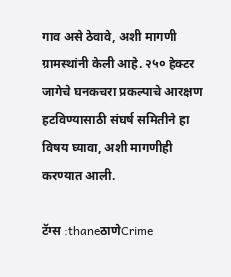गाव असे ठेवावे, अशी मागणी ग्रामस्थांनी केली आहे. २५० हेक्टर जागेचे घनकचरा प्रकल्पाचे आरक्षण हटविण्यासाठी संघर्ष समितीने हा विषय घ्यावा, अशी मागणीही करण्यात आली.

टॅग्स :thaneठाणेCrime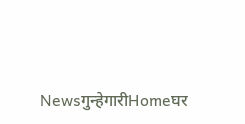Newsगुन्हेगारीHomeघर